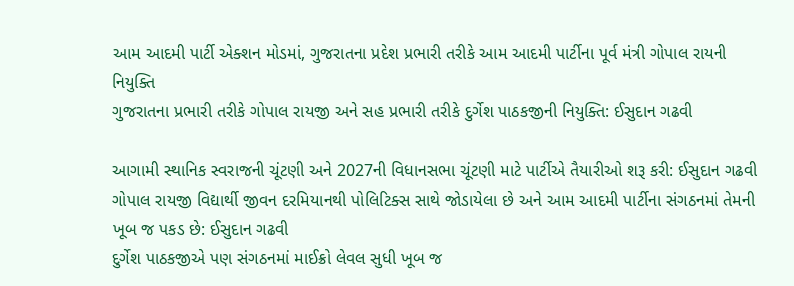આમ આદમી પાર્ટી એક્શન મોડમાં, ગુજરાતના પ્રદેશ પ્રભારી તરીકે આમ આદમી પાર્ટીના પૂર્વ મંત્રી ગોપાલ રાયની નિયુક્તિ
ગુજરાતના પ્રભારી તરીકે ગોપાલ રાયજી અને સહ પ્રભારી તરીકે દુર્ગેશ પાઠકજીની નિયુક્તિ: ઈસુદાન ગઢવી

આગામી સ્થાનિક સ્વરાજની ચૂંટણી અને 2027ની વિધાનસભા ચૂંટણી માટે પાર્ટીએ તૈયારીઓ શરૂ કરી: ઈસુદાન ગઢવી
ગોપાલ રાયજી વિદ્યાર્થી જીવન દરમિયાનથી પોલિટિક્સ સાથે જોડાયેલા છે અને આમ આદમી પાર્ટીના સંગઠનમાં તેમની ખૂબ જ પકડ છે: ઈસુદાન ગઢવી
દુર્ગેશ પાઠકજીએ પણ સંગઠનમાં માઈક્રો લેવલ સુધી ખૂબ જ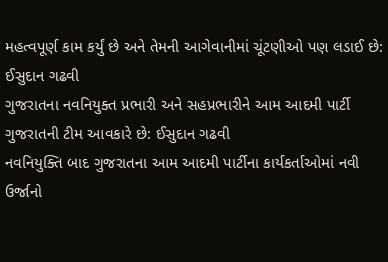મહત્વપૂર્ણ કામ કર્યું છે અને તેમની આગેવાનીમાં ચૂંટણીઓ પણ લડાઈ છે: ઈસુદાન ગઢવી
ગુજરાતના નવનિયુક્ત પ્રભારી અને સહપ્રભારીને આમ આદમી પાર્ટી ગુજરાતની ટીમ આવકારે છે: ઈસુદાન ગઢવી
નવનિયુક્તિ બાદ ગુજરાતના આમ આદમી પાર્ટીના કાર્યકર્તાઓમાં નવી ઉર્જાનો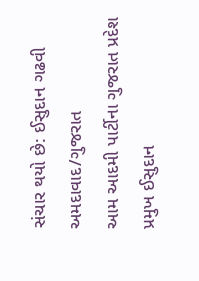સંચાર થયો છે: ઈસુદાન ગઢવી
અમદાવાદ/ગુજરાત
આમ આદમી પાર્ટીના ગુજરાત પ્રદેશ પ્રમુખ ઈસુદાન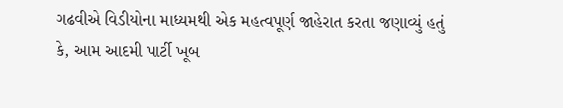ગઢવીએ વિડીયોના માધ્યમથી એક મહત્વપૂર્ણ જાહેરાત કરતા જણાવ્યું હતું કે, આમ આદમી પાર્ટી ખૂબ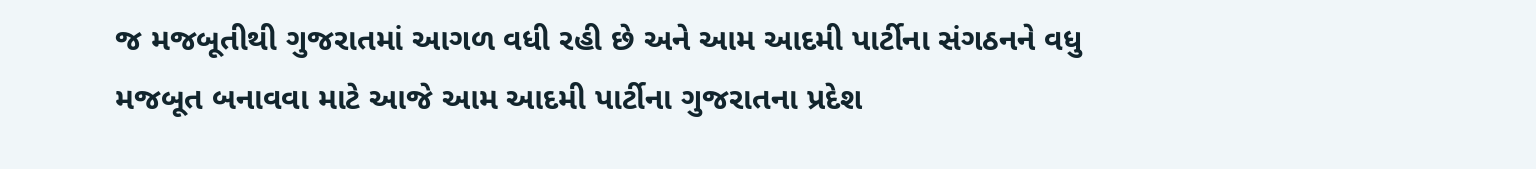જ મજબૂતીથી ગુજરાતમાં આગળ વધી રહી છે અને આમ આદમી પાર્ટીના સંગઠનને વધુ મજબૂત બનાવવા માટે આજે આમ આદમી પાર્ટીના ગુજરાતના પ્રદેશ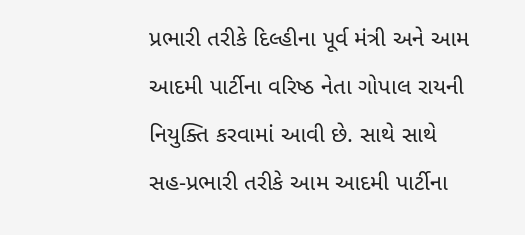પ્રભારી તરીકે દિલ્હીના પૂર્વ મંત્રી અને આમ આદમી પાર્ટીના વરિષ્ઠ નેતા ગોપાલ રાયની નિયુક્તિ કરવામાં આવી છે. સાથે સાથે સહ-પ્રભારી તરીકે આમ આદમી પાર્ટીના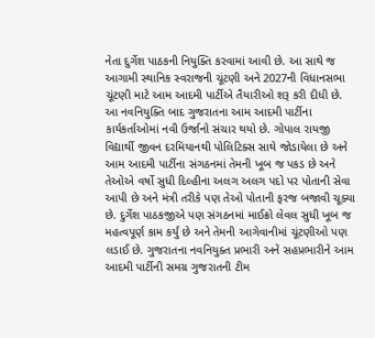નેતા દુર્ગેશ પાઠકની નિયુક્તિ કરવામાં આવી છે. આ સાથે જ આગામી સ્થાનિક સ્વરાજની ચૂંટણી અને 2027ની વિધાનસભા ચૂંટણી માટે આમ આદમી પાર્ટીએ તૈયારીઓ શરૂ કરી દીધી છે.
આ નવનિયુક્તિ બાદ ગુજરાતના આમ આદમી પાર્ટીના કાર્યકર્તાઓમાં નવી ઉર્જાનો સંચાર થયો છે. ગોપાલ રાયજી વિદ્યાર્થી જીવન દરમિયાનથી પોલિટિક્સ સાથે જોડાયેલા છે અને આમ આદમી પાર્ટીના સંગઠનમાં તેમની ખૂબ જ પકડ છે અને તેઓએ વર્ષો સુધી દિલ્હીના અલગ અલગ પદો પર પોતાની સેવા આપી છે અને મંત્રી તરીકે પણ તેઓ પોતાની ફરજ બજાવી ચૂક્યા છે. દુર્ગેશ પાઠકજીએ પણ સંગઠનમાં માઈક્રો લેવલ સુધી ખૂબ જ મહત્વપૂર્ણ કામ કર્યું છે અને તેમની આગેવાનીમાં ચૂંટણીઓ પણ લડાઈ છે. ગુજરાતના નવનિયુક્ત પ્રભારી અને સહપ્રભારીને આમ આદમી પાર્ટીની સમગ્ર ગુજરાતની ટીમ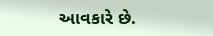આવકારે છે.